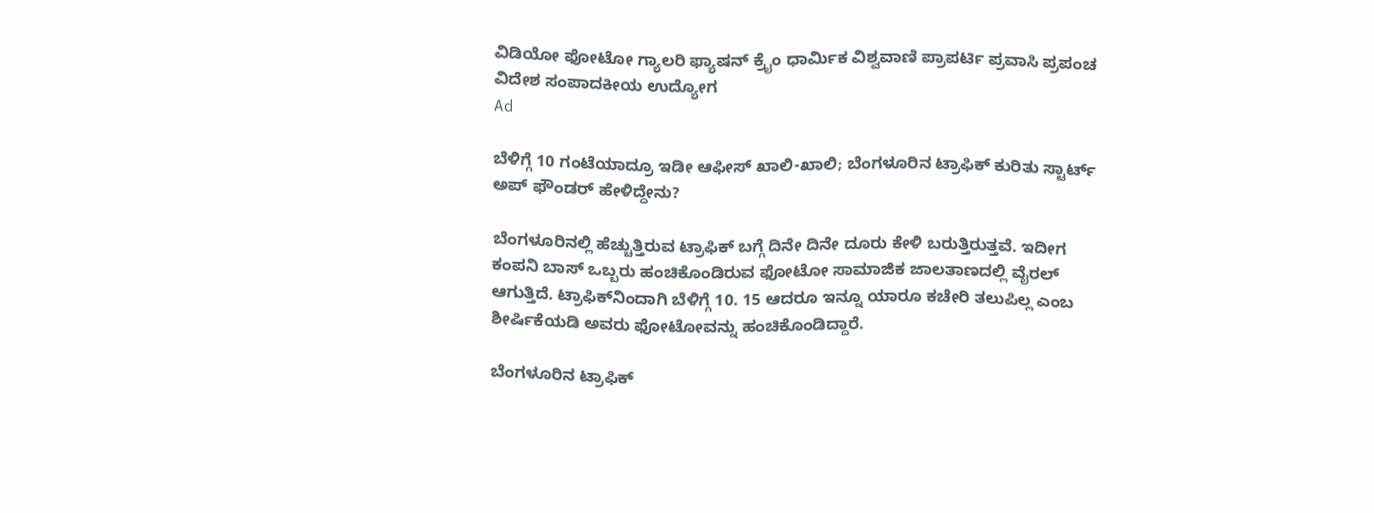ವಿಡಿಯೋ ಫೋಟೋ ಗ್ಯಾಲರಿ ಫ್ಯಾಷನ್ ಕ್ರೈಂ ಧಾರ್ಮಿಕ ವಿಶ್ವವಾಣಿ ಪ್ರಾಪರ್ಟಿ ಪ್ರವಾಸಿ ಪ್ರಪಂಚ ವಿದೇಶ ಸಂಪಾದಕೀಯ ಉದ್ಯೋಗ
Ad

ಬೆಳಿಗ್ಗೆ 10 ಗಂಟೆಯಾದ್ರೂ ಇಡೀ ಆಫೀಸ್‌ ಖಾಲಿ-ಖಾಲಿ; ಬೆಂಗಳೂರಿನ ಟ್ರಾಫಿಕ್‌ ಕುರಿತು ಸ್ಟಾರ್ಟ್‌ ಅಪ್‌ ಫೌಂಡರ್‌ ಹೇಳಿದ್ದೇನು?

ಬೆಂಗಳೂರಿನಲ್ಲಿ ಹೆಚ್ಚುತ್ತಿರುವ ಟ್ರಾಫಿಕ್‌ ಬಗ್ಗೆ ದಿನೇ ದಿನೇ ದೂರು ಕೇಳಿ ಬರುತ್ತಿರುತ್ತವೆ. ಇದೀಗ ಕಂಪನಿ ಬಾಸ್‌ ಒಬ್ಬರು ಹಂಚಿಕೊಂಡಿರುವ ಫೋಟೋ ಸಾಮಾಜಿಕ ಜಾಲತಾಣದಲ್ಲಿ ವೈರಲ್‌ ಆಗುತ್ತಿದೆ. ಟ್ರಾಫಿಕ್‌ನಿಂದಾಗಿ ಬೆಳಿಗ್ಗೆ 10. 15 ಆದರೂ ಇನ್ನೂ ಯಾರೂ ಕಚೇರಿ ತಲುಪಿಲ್ಲ ಎಂಬ ಶೀರ್ಷಿಕೆಯಡಿ ಅವರು ಫೋಟೋವನ್ನು ಹಂಚಿಕೊಂಡಿದ್ದಾರೆ.

ಬೆಂಗಳೂರಿನ ಟ್ರಾಫಿಕ್‌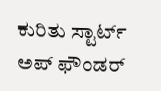ಕುರಿತು ಸ್ಟಾರ್ಟ್‌ ಅಪ್‌ ಫೌಂಡರ್‌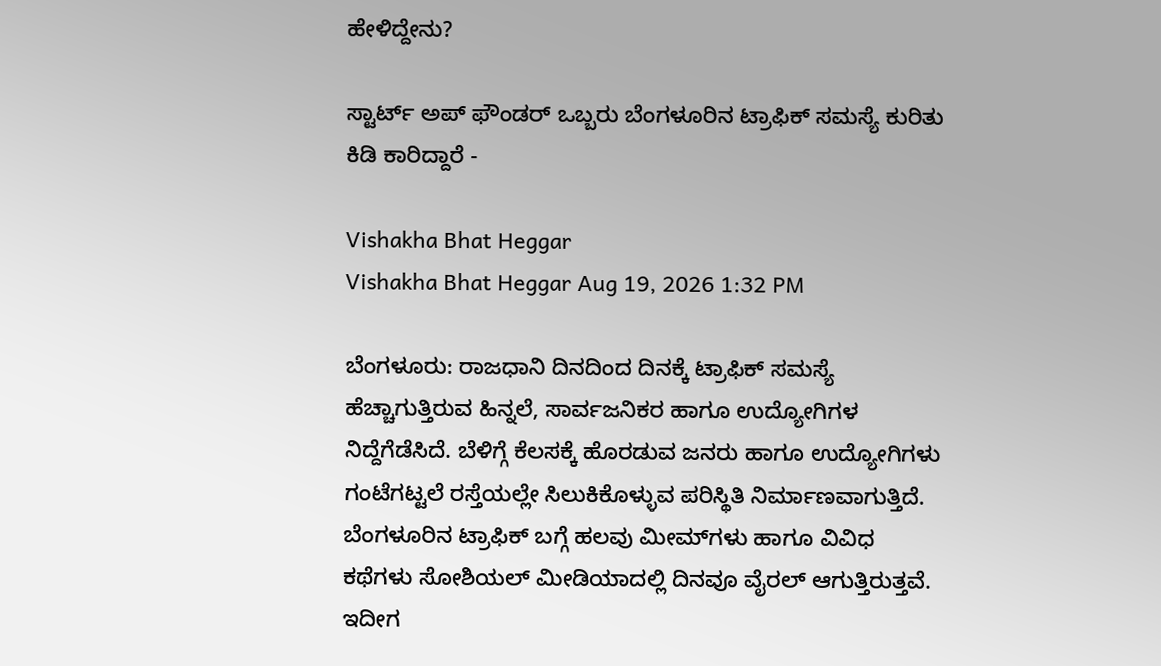ಹೇಳಿದ್ದೇನು?

ಸ್ಟಾರ್ಟ್‌ ಅಪ್‌ ಫೌಂಡರ್‌ ಒಬ್ಬರು ಬೆಂಗಳೂರಿನ ಟ್ರಾಫಿಕ್‌ ಸಮಸ್ಯೆ ಕುರಿತು ಕಿಡಿ ಕಾರಿದ್ದಾರೆ -

Vishakha Bhat Heggar
Vishakha Bhat Heggar Aug 19, 2026 1:32 PM

ಬೆಂಗಳೂರು: ರಾಜಧಾನಿ ದಿನದಿಂದ ದಿನಕ್ಕೆ ಟ್ರಾಫಿಕ್ ಸಮಸ್ಯೆ ಹೆಚ್ಚಾಗುತ್ತಿರುವ ಹಿನ್ನಲೆ, ಸಾರ್ವಜನಿಕರ ಹಾಗೂ ಉದ್ಯೋಗಿಗಳ ನಿದ್ದೆಗೆಡೆಸಿದೆ. ಬೆಳಿಗ್ಗೆ ಕೆಲಸಕ್ಕೆ ಹೊರಡುವ ಜನರು ಹಾಗೂ ಉದ್ಯೋಗಿಗಳು ಗಂಟೆಗಟ್ಟಲೆ ರಸ್ತೆಯಲ್ಲೇ ಸಿಲುಕಿಕೊಳ್ಳುವ ಪರಿಸ್ಥಿತಿ ನಿರ್ಮಾಣವಾಗುತ್ತಿದೆ. ಬೆಂಗಳೂರಿನ ಟ್ರಾಫಿಕ್‌ ಬಗ್ಗೆ ಹಲವು ಮೀಮ್‌ಗಳು ಹಾಗೂ ವಿವಿಧ ಕಥೆಗಳು ಸೋಶಿಯಲ್‌ ಮೀಡಿಯಾದಲ್ಲಿ ದಿನವೂ ವೈರಲ್‌ ಆಗುತ್ತಿರುತ್ತವೆ. ಇದೀಗ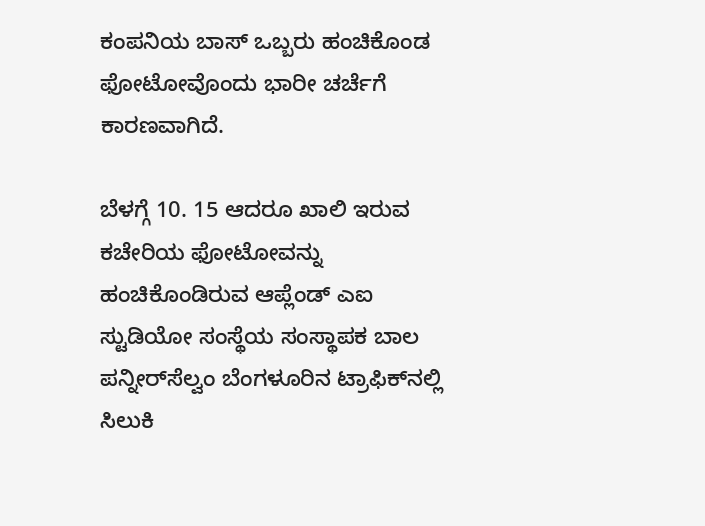ಕಂಪನಿಯ ಬಾಸ್‌ ಒಬ್ಬರು ಹಂಚಿಕೊಂಡ ಫೋಟೋವೊಂದು ಭಾರೀ ಚರ್ಚೆಗೆ ಕಾರಣವಾಗಿದೆ.

ಬೆಳಗ್ಗೆ 10. 15 ಆದರೂ ಖಾಲಿ ಇರುವ ಕಚೇರಿಯ ಫೋಟೋವನ್ನು ಹಂಚಿಕೊಂಡಿರುವ ಆಪ್ಲೆಂಡ್‌ ಎಐ ಸ್ಟುಡಿಯೋ ಸಂಸ್ಥೆಯ ಸಂಸ್ಥಾಪಕ ಬಾಲ ಪನ್ನೀರ್‌ಸೆಲ್ವಂ ಬೆಂಗಳೂರಿನ ಟ್ರಾಫಿಕ್‌ನಲ್ಲಿ ಸಿಲುಕಿ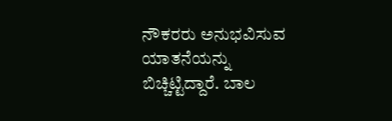ನೌಕರರು ಅನುಭವಿಸುವ ಯಾತನೆಯನ್ನು ಬಿಚ್ಚಿಟ್ಟಿದ್ದಾರೆ. ಬಾಲ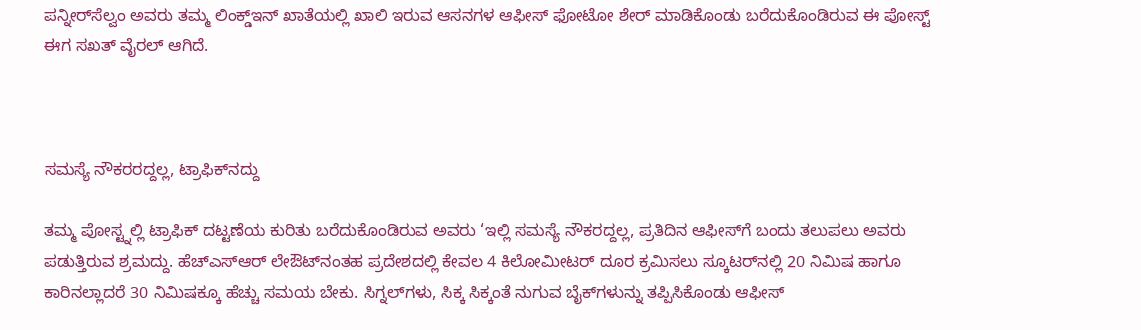ಪನ್ನೀರ್‌ಸೆಲ್ವಂ ಅವರು ತಮ್ಮ ಲಿಂಕ್ಡ್ಇನ್ ಖಾತೆಯಲ್ಲಿ ಖಾಲಿ ಇರುವ ಆಸನಗಳ ಆಫೀಸ್ ಫೋಟೋ ಶೇರ್ ಮಾಡಿಕೊಂಡು ಬರೆದುಕೊಂಡಿರುವ ಈ ಪೋಸ್ಟ್ ಈಗ ಸಖತ್ ವೈರಲ್ ಆಗಿದೆ.



ಸಮಸ್ಯೆ ನೌಕರರದ್ದಲ್ಲ, ಟ್ರಾಫಿಕ್‌ನದ್ದು

ತಮ್ಮ ಪೋಸ್ಟ್ನಲ್ಲಿ ಟ್ರಾಫಿಕ್ ದಟ್ಟಣೆಯ ಕುರಿತು ಬರೆದುಕೊಂಡಿರುವ ಅವರು ‘ಇಲ್ಲಿ ಸಮಸ್ಯೆ ನೌಕರದ್ದಲ್ಲ, ಪ್ರತಿದಿನ ಆಫೀಸ್‌ಗೆ ಬಂದು ತಲುಪಲು ಅವರು ಪಡುತ್ತಿರುವ ಶ್ರಮದ್ದು. ಹೆಚ್‌ಎಸ್‌ಆರ್ ಲೇಔಟ್‌ನಂತಹ ಪ್ರದೇಶದಲ್ಲಿ ಕೇವಲ 4 ಕಿಲೋಮೀಟರ್ ದೂರ ಕ್ರಮಿಸಲು ಸ್ಕೂಟರ್‌ನಲ್ಲಿ 20 ನಿಮಿಷ ಹಾಗೂ ಕಾರಿನಲ್ಲಾದರೆ 30 ನಿಮಿಷಕ್ಕೂ ಹೆಚ್ಚು ಸಮಯ ಬೇಕು. ಸಿಗ್ನಲ್‌ಗಳು, ಸಿಕ್ಕ ಸಿಕ್ಕಂತೆ ನುಗುವ ಬೈಕ್‌ಗಳುನ್ನು ತಪ್ಪಿಸಿಕೊಂಡು ಆಫೀಸ್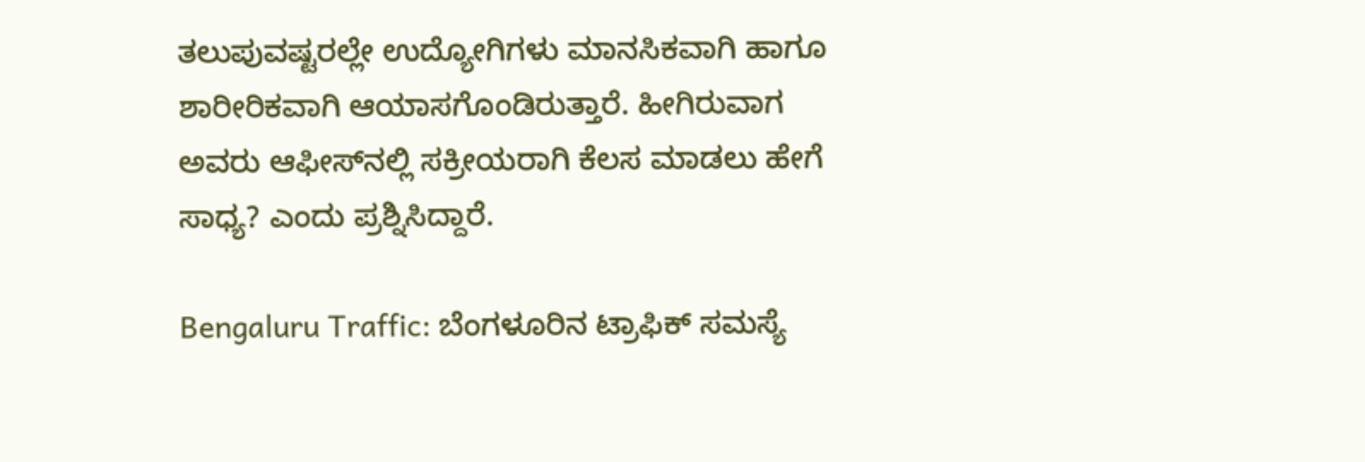ತಲುಪುವಷ್ಟರಲ್ಲೇ ಉದ್ಯೋಗಿಗಳು ಮಾನಸಿಕವಾಗಿ ಹಾಗೂ ಶಾರೀರಿಕವಾಗಿ ಆಯಾಸಗೊಂಡಿರುತ್ತಾರೆ. ಹೀಗಿರುವಾಗ ಅವರು ಆಫೀಸ್‌ನಲ್ಲಿ ಸಕ್ರೀಯರಾಗಿ ಕೆಲಸ ಮಾಡಲು ಹೇಗೆ ಸಾಧ್ಯ? ಎಂದು ಪ್ರಶ್ನಿಸಿದ್ದಾರೆ.

Bengaluru Traffic: ಬೆಂಗಳೂರಿನ ಟ್ರಾಫಿಕ್‌ ಸಮಸ್ಯೆ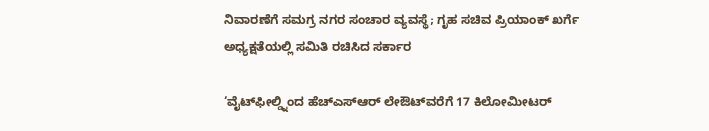ನಿವಾರಣೆಗೆ ಸಮಗ್ರ ನಗರ ಸಂಚಾರ ವ್ಯವಸ್ಥೆ; ಗೃಹ ಸಚಿವ ಪ್ರಿಯಾಂಕ್ ಖರ್ಗೆ ಅಧ್ಯಕ್ಷತೆಯಲ್ಲಿ ಸಮಿತಿ ರಚಿಸಿದ ಸರ್ಕಾರ

‘ವೈಟ್‌ಫೀಲ್ಡ್ನಿಂದ ಹೆಚ್‌ಎಸ್‌ಆರ್ ಲೇಔಟ್‌ವರೆಗೆ 17 ಕಿಲೋಮೀಟರ್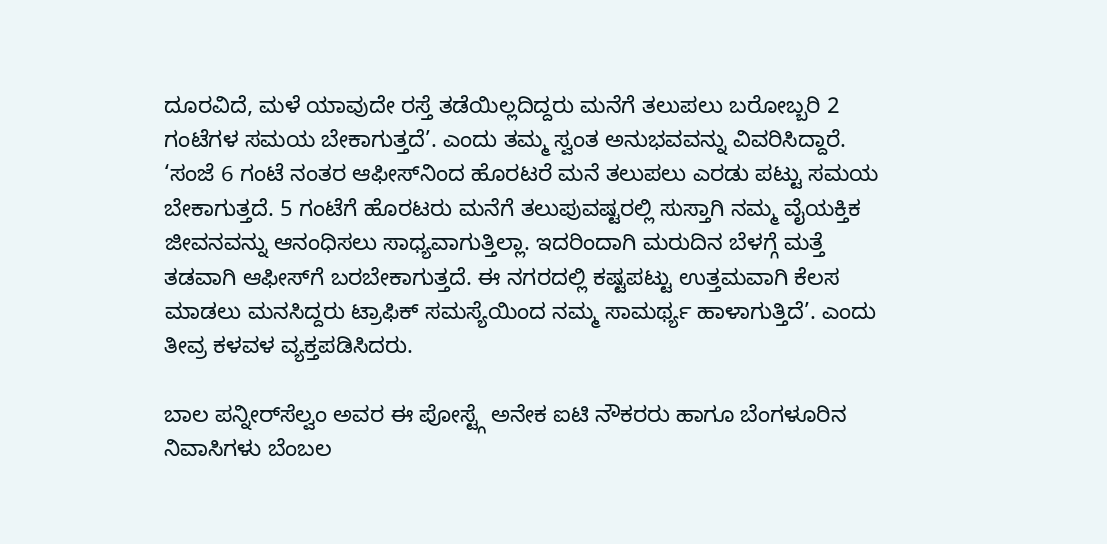ದೂರವಿದೆ, ಮಳೆ ಯಾವುದೇ ರಸ್ತೆ ತಡೆಯಿಲ್ಲದಿದ್ದರು ಮನೆಗೆ ತಲುಪಲು ಬರೋಬ್ಬರಿ 2 ಗಂಟೆಗಳ ಸಮಯ ಬೇಕಾಗುತ್ತದೆ’. ಎಂದು ತಮ್ಮ ಸ್ವಂತ ಅನುಭವವನ್ನು ವಿವರಿಸಿದ್ದಾರೆ. ‘ಸಂಜೆ 6 ಗಂಟೆ ನಂತರ ಆಫೀಸ್‌ನಿಂದ ಹೊರಟರೆ ಮನೆ ತಲುಪಲು ಎರಡು ಪಟ್ಟು ಸಮಯ ಬೇಕಾಗುತ್ತದೆ. 5 ಗಂಟೆಗೆ ಹೊರಟರು ಮನೆಗೆ ತಲುಪುವಷ್ಟರಲ್ಲಿ ಸುಸ್ತಾಗಿ ನಮ್ಮ ವೈಯಕ್ತಿಕ ಜೀವನವನ್ನು ಆನಂಧಿಸಲು ಸಾಧ್ಯವಾಗುತ್ತಿಲ್ಲಾ. ಇದರಿಂದಾಗಿ ಮರುದಿನ ಬೆಳಗ್ಗೆ ಮತ್ತೆ ತಡವಾಗಿ ಆಫೀಸ್‌ಗೆ ಬರಬೇಕಾಗುತ್ತದೆ. ಈ ನಗರದಲ್ಲಿ ಕಷ್ಟಪಟ್ಟು ಉತ್ತಮವಾಗಿ ಕೆಲಸ ಮಾಡಲು ಮನಸಿದ್ದರು ಟ್ರಾಫಿಕ್ ಸಮಸ್ಯೆಯಿಂದ ನಮ್ಮ ಸಾಮರ್ಥ್ಯ ಹಾಳಾಗುತ್ತಿದೆ’. ಎಂದು ತೀವ್ರ ಕಳವಳ ವ್ಯಕ್ತಪಡಿಸಿದರು.

ಬಾಲ ಪನ್ನೀರ್‌ಸೆಲ್ವಂ ಅವರ ಈ ಪೋಸ್ಟ್ಗೆ ಅನೇಕ ಐಟಿ ನೌಕರರು ಹಾಗೂ ಬೆಂಗಳೂರಿನ ನಿವಾಸಿಗಳು ಬೆಂಬಲ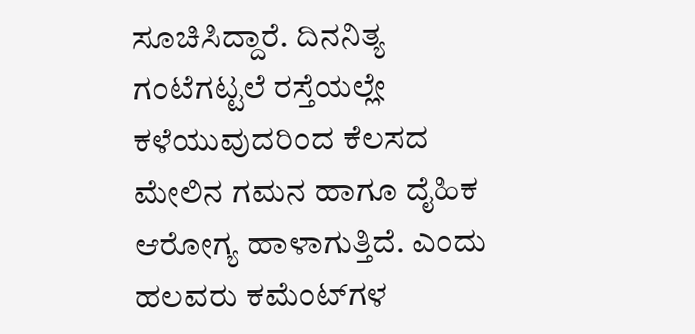ಸೂಚಿಸಿದ್ದಾರೆ. ದಿನನಿತ್ಯ ಗಂಟೆಗಟ್ಟಲೆ ರಸ್ತೆಯಲ್ಲೇ ಕಳೆಯುವುದರಿಂದ ಕೆಲಸದ ಮೇಲಿನ ಗಮನ ಹಾಗೂ ದೈಹಿಕ ಆರೋಗ್ಯ ಹಾಳಾಗುತ್ತಿದೆ. ಎಂದು ಹಲವರು ಕಮೆಂಟ್‌ಗಳ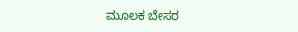ಮೂಲಕ ಬೇಸರ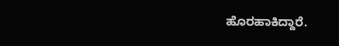ಹೊರಹಾಕಿದ್ದಾರೆ.